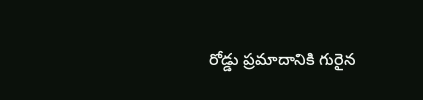రోడ్డు ప్రమాదానికి గురైన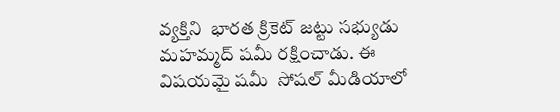వ్యక్తిని  భారత క్రికెట్ జట్టు సభ్యుడు మహమ్మద్ షమీ రక్షించాడు. ఈ విషయమై షమీ  సోషల్ మీడియాలో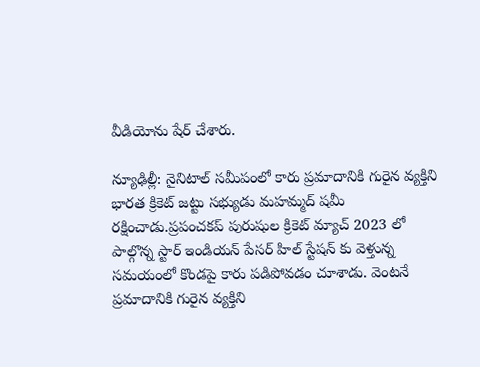వీడియోను షేర్ చేశారు.

న్యూఢిల్లీ: నైనిటాల్ సమీపంలో కారు ప్రమాదానికి గురైన వ్యక్తిని భారత క్రికెట్ జట్టు సభ్యుడు మహమ్మద్ షమీ రక్షించాడు.ప్రపంచకప్ పురుషుల క్రికెట్ మ్యాచ్ 2023 లో పాల్గొన్న స్టార్ ఇండియన్ పేసర్ హిల్ స్టేషన్ కు వెళ్తున్న సమయంలో కొండపై కారు పడిపోవడం చూశాడు. వెంటనే ప్రమాదానికి గురైన వ్యక్తిని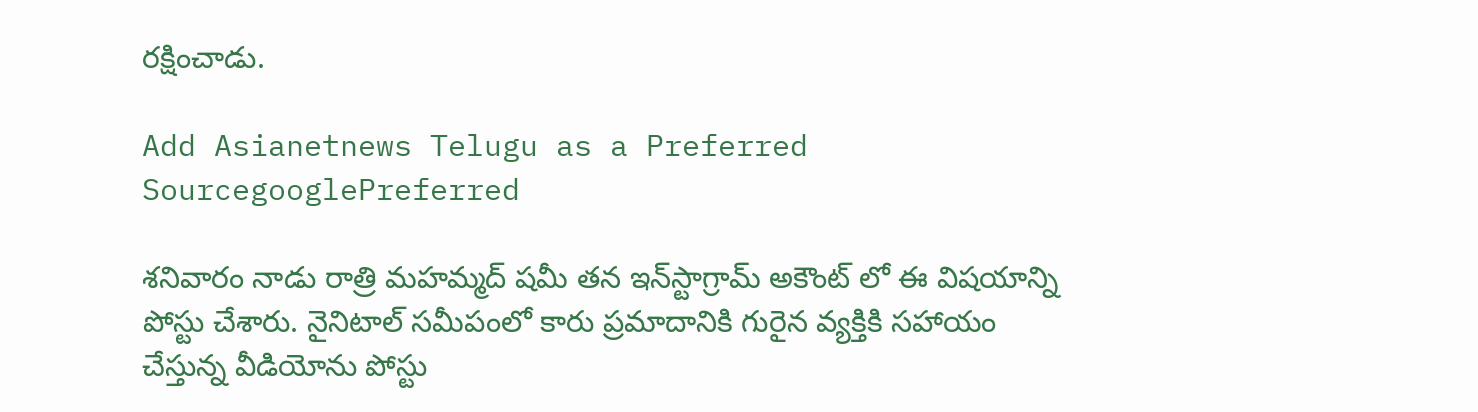రక్షించాడు.

Add Asianetnews Telugu as a Preferred SourcegooglePreferred

శనివారం నాడు రాత్రి మహమ్మద్ షమీ తన ఇన్‌స్టాగ్రామ్ అకౌంట్ లో ఈ విషయాన్ని పోస్టు చేశారు. నైనిటాల్ సమీపంలో కారు ప్రమాదానికి గురైన వ్యక్తికి సహాయం చేస్తున్న వీడియోను పోస్టు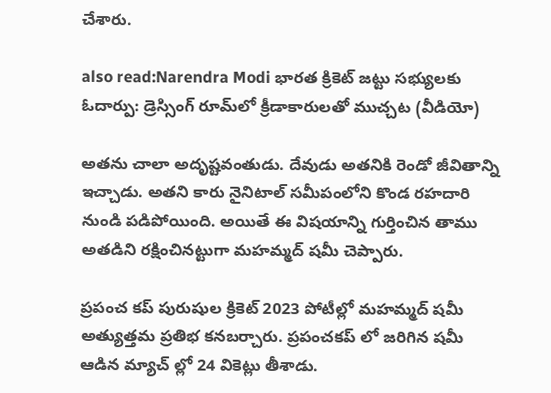చేశారు.

also read:Narendra Modi భారత క్రికెట్ జట్టు సభ్యులకు ఓదార్పు: డ్రెస్సింగ్ రూమ్‌లో క్రీడాకారులతో ముచ్చట (వీడియో)

అతను చాలా అదృష్టవంతుడు. దేవుడు అతనికి రెండో జీవితాన్ని ఇచ్చాడు. అతని కారు నైనిటాల్ సమీపంలోని కొండ రహదారి నుండి పడిపోయింది. అయితే ఈ విషయాన్ని గుర్తించిన తాము అతడిని రక్షించినట్టుగా మహమ్మద్ షమీ చెప్పారు.

ప్రపంచ కప్ పురుషుల క్రికెట్ 2023 పోటీల్లో మహమ్మద్ షమీ అత్యుత్తమ ప్రతిభ కనబర్చారు. ప్రపంచకప్ లో జరిగిన షమీ ఆడిన మ్యాచ్ ల్లో 24 వికెట్లు తీశాడు.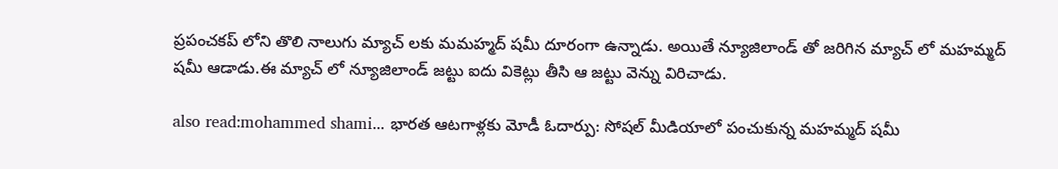ప్రపంచకప్ లోని తొలి నాలుగు మ్యాచ్ లకు మమహ్మద్ షమీ దూరంగా ఉన్నాడు. అయితే న్యూజిలాండ్ తో జరిగిన మ్యాచ్ లో మహమ్మద్ షమీ ఆడాడు.ఈ మ్యాచ్ లో న్యూజిలాండ్ జట్టు ఐదు వికెట్లు తీసి ఆ జట్టు వెన్ను విరిచాడు.

also read:mohammed shami... భారత ఆటగాళ్లకు మోడీ ఓదార్పు: సోషల్ మీడియాలో పంచుకున్న మహమ్మద్ షమీ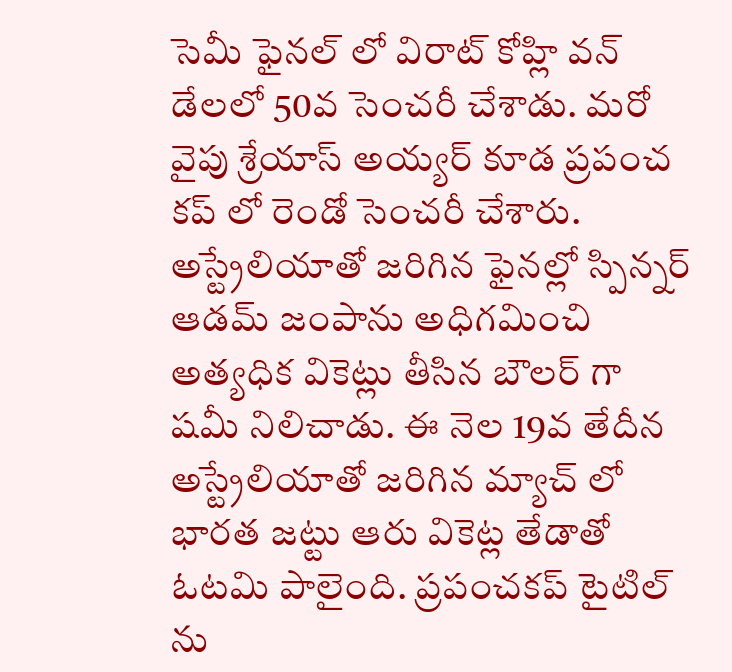సెమీ ఫైనల్ లో విరాట్ కోహ్లి వన్ డేలలో 50వ సెంచరీ చేశాడు. మరో వైపు శ్రేయాస్ అయ్యర్ కూడ ప్రపంచ కప్ లో రెండో సెంచరీ చేశారు. అస్ట్రేలియాతో జరిగిన ఫైనల్లో స్పిన్నర్ ఆడమ్ జంపాను అధిగమించి అత్యధిక వికెట్లు తీసిన బౌలర్ గా షమీ నిలిచాడు. ఈ నెల 19వ తేదీన అస్ట్రేలియాతో జరిగిన మ్యాచ్ లో భారత జట్టు ఆరు వికెట్ల తేడాతో ఓటమి పాలైంది. ప్రపంచకప్ టైటిల్ ను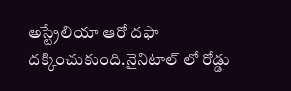అస్ట్రేలియా ఆరో దఫా దక్కించుకుంది.నైనిటాల్ లో రోడ్డు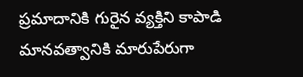ప్రమాదానికి గురైన వ్యక్తిని కాపాడి మానవత్వానికి మారుపేరుగా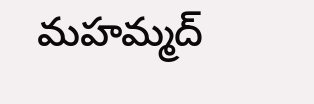మహమ్మద్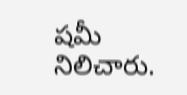షమీ నిలిచారు.